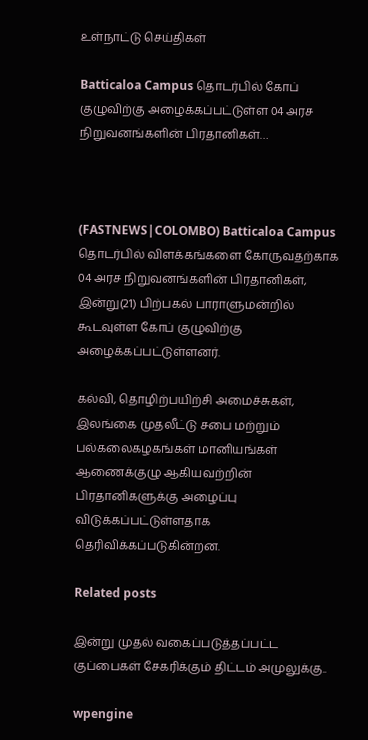உள்நாட்டு செய்திகள்

Batticaloa Campus தொடர்பில் கோப் குழுவிற்கு அழைக்கப்பட்டுள்ள 04 அரச நிறுவனங்களின் பிரதானிகள்…



(FASTNEWS|COLOMBO) Batticaloa Campus தொடர்பில் விளக்கங்களை கோருவதற்காக 04 அரச நிறுவனங்களின் பிரதானிகள், இன்று(21) பிற்பகல் பாராளுமன்றில் கூடவுள்ள கோப் குழுவிற்கு அழைக்கப்பட்டுள்ளனர்.

கல்வி, தொழிற்பயிற்சி அமைச்சுகள், இலங்கை முதலீட்டு சபை மற்றும் பல்கலைகழகங்கள் மானியங்கள் ஆணைக்குழு ஆகியவற்றின் பிரதானிகளுக்கு அழைப்பு விடுக்கப்பட்டுள்ளதாக தெரிவிக்கப்படுகின்றன.

Related posts

இன்று முதல் வகைப்படுத்தப்பட்ட குப்பைகள் சேகரிக்கும் திட்டம் அமுலுக்கு..

wpengine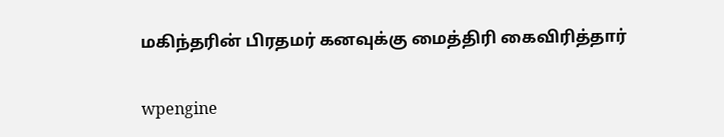மகிந்தரின் பிரதமர் கனவுக்கு மைத்திரி கைவிரித்தார்

wpengine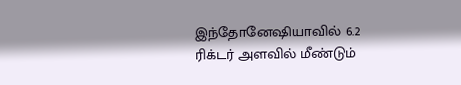இந்தோனேஷியாவில் 6.2 ரிக்டர் அளவில் மீண்டும்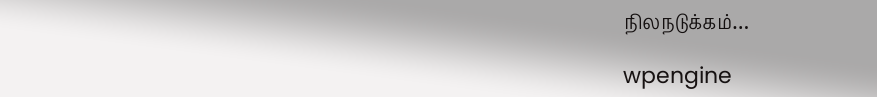நிலநடுக்கம்…

wpengine